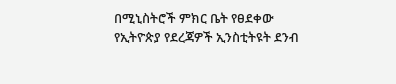በሚኒስትሮች ምክር ቤት የፀደቀው የኢትዮጵያ የደረጃዎች ኢንስቲትዩት ደንብ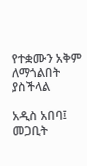የተቋሙን አቅም ለማጎልበት ያስችላል

አዲስ አበባ፤ መጋቢት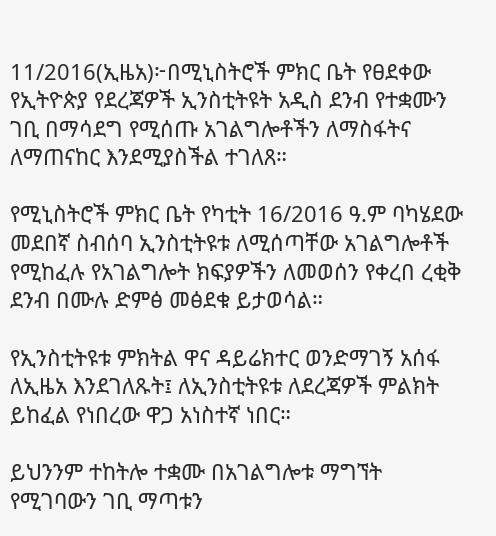11/2016(ኢዜአ)፦በሚኒስትሮች ምክር ቤት የፀደቀው የኢትዮጵያ የደረጃዎች ኢንስቲትዩት አዲስ ደንብ የተቋሙን ገቢ በማሳደግ የሚሰጡ አገልግሎቶችን ለማስፋትና ለማጠናከር እንደሚያስችል ተገለጸ።

የሚኒስትሮች ምክር ቤት የካቲት 16/2016 ዓ.ም ባካሄደው መደበኛ ስብሰባ ኢንስቲትዩቱ ለሚሰጣቸው አገልግሎቶች የሚከፈሉ የአገልግሎት ክፍያዎችን ለመወሰን የቀረበ ረቂቅ ደንብ በሙሉ ድምፅ መፅደቁ ይታወሳል።

የኢንስቲትዩቱ ምክትል ዋና ዳይሬክተር ወንድማገኝ አሰፋ ለኢዜአ እንደገለጹት፤ ለኢንስቲትዩቱ ለደረጃዎች ምልክት ይከፈል የነበረው ዋጋ አነስተኛ ነበር።

ይህንንም ተከትሎ ተቋሙ በአገልግሎቱ ማግኘት የሚገባውን ገቢ ማጣቱን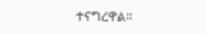ተናግረዋል።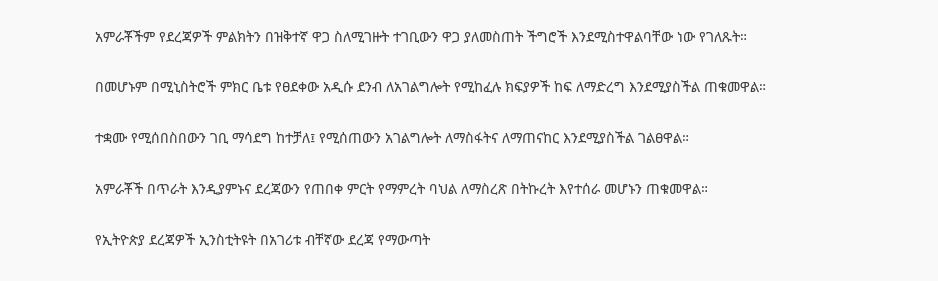አምራቾችም የደረጃዎች ምልክትን በዝቅተኛ ዋጋ ስለሚገዙት ተገቢውን ዋጋ ያለመስጠት ችግሮች እንደሚስተዋልባቸው ነው የገለጹት።

በመሆኑም በሚኒስትሮች ምክር ቤቱ የፀደቀው አዲሱ ደንብ ለአገልግሎት የሚከፈሉ ክፍያዎች ከፍ ለማድረግ እንደሚያስችል ጠቁመዋል።

ተቋሙ የሚሰበስበውን ገቢ ማሳደግ ከተቻለ፤ የሚሰጠውን አገልግሎት ለማስፋትና ለማጠናከር እንደሚያስችል ገልፀዋል።

አምራቾች በጥራት እንዲያምኑና ደረጃውን የጠበቀ ምርት የማምረት ባህል ለማስረጽ በትኩረት እየተሰራ መሆኑን ጠቁመዋል።

የኢትዮጵያ ደረጃዎች ኢንስቲትዩት በአገሪቱ ብቸኛው ደረጃ የማውጣት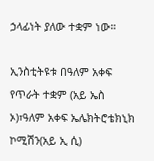ኃላፊነት ያለው ተቋም ነው።

ኢንስቲትዩቱ በዓለም አቀፍ የጥራት ተቋም (አይ ኤስ ኦ)፣ዓለም አቀፍ ኤሌክትሮቴክኒክ ኮሚሽን(አይ ኢ ሲ)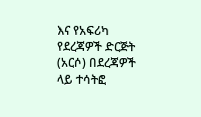እና የአፍሪካ የደረጃዎች ድርጅት (አርሶ) በደረጃዎች ላይ ተሳትፎ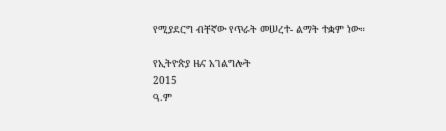የሚያደርግ ብቸኛው የጥራት መሠረተ- ልማት ተቋም ነው።

የኢትዮጵያ ዜና አገልግሎት
2015
ዓ.ም